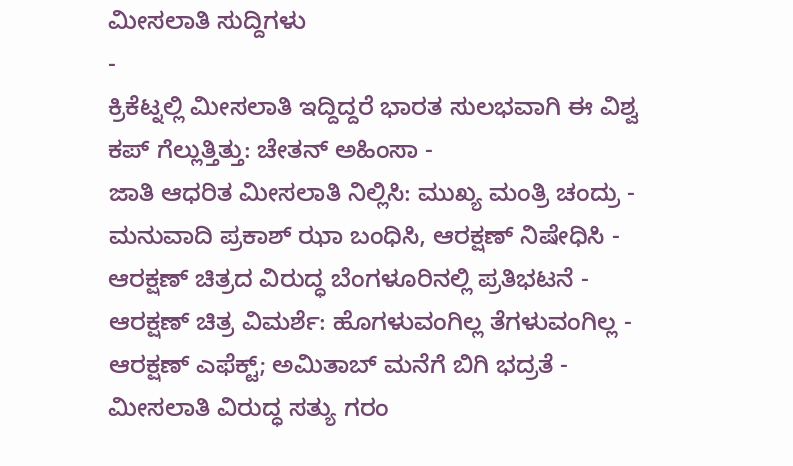ಮೀಸಲಾತಿ ಸುದ್ದಿಗಳು
-
ಕ್ರಿಕೆಟ್ನಲ್ಲಿ ಮೀಸಲಾತಿ ಇದ್ದಿದ್ದರೆ ಭಾರತ ಸುಲಭವಾಗಿ ಈ ವಿಶ್ವ ಕಪ್ ಗೆಲ್ಲುತ್ತಿತ್ತು: ಚೇತನ್ ಅಹಿಂಸಾ -
ಜಾತಿ ಆಧರಿತ ಮೀಸಲಾತಿ ನಿಲ್ಲಿಸಿ: ಮುಖ್ಯ ಮಂತ್ರಿ ಚಂದ್ರು -
ಮನುವಾದಿ ಪ್ರಕಾಶ್ ಝಾ ಬಂಧಿಸಿ, ಆರಕ್ಷಣ್ ನಿಷೇಧಿಸಿ -
ಆರಕ್ಷಣ್ ಚಿತ್ರದ ವಿರುದ್ಧ ಬೆಂಗಳೂರಿನಲ್ಲಿ ಪ್ರತಿಭಟನೆ -
ಆರಕ್ಷಣ್ ಚಿತ್ರ ವಿಮರ್ಶೆ: ಹೊಗಳುವಂಗಿಲ್ಲ ತೆಗಳುವಂಗಿಲ್ಲ -
ಆರಕ್ಷಣ್ ಎಫೆಕ್ಟ್; ಅಮಿತಾಬ್ ಮನೆಗೆ ಬಿಗಿ ಭದ್ರತೆ -
ಮೀಸಲಾತಿ ವಿರುದ್ಧ ಸತ್ಯು ಗರಂ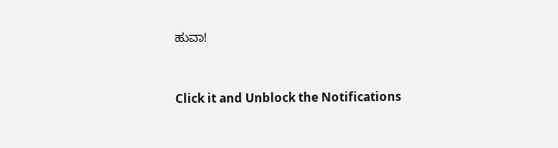ಹುವಾ!


Click it and Unblock the Notifications